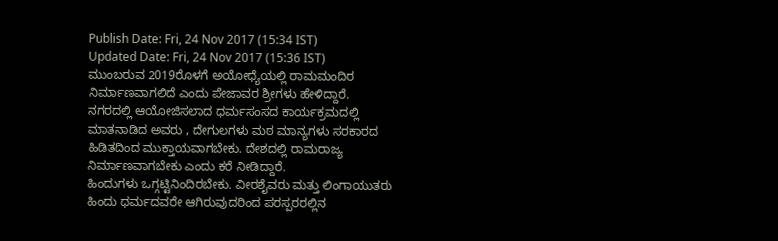Publish Date: Fri, 24 Nov 2017 (15:34 IST)
Updated Date: Fri, 24 Nov 2017 (15:36 IST)
ಮುಂಬರುವ 2019ರೊಳಗೆ ಅಯೋಧ್ಯೆಯಲ್ಲಿ ರಾಮಮಂದಿರ ನಿರ್ಮಾಣವಾಗಲಿದೆ ಎಂದು ಪೇಜಾವರ ಶ್ರೀಗಳು ಹೇಳಿದ್ದಾರೆ.
ನಗರದಲ್ಲಿ ಆಯೋಜಿಸಲಾದ ಧರ್ಮಸಂಸದ ಕಾರ್ಯಕ್ರಮದಲ್ಲಿ ಮಾತನಾಡಿದ ಅವರು , ದೇಗುಲಗಳು ಮಠ ಮಾನ್ಯಗಳು ಸರಕಾರದ ಹಿಡಿತದಿಂದ ಮುಕ್ತಾಯವಾಗಬೇಕು. ದೇಶದಲ್ಲಿ ರಾಮರಾಜ್ಯ ನಿರ್ಮಾಣವಾಗಬೇಕು ಎಂದು ಕರೆ ನೀಡಿದ್ದಾರೆ.
ಹಿಂದುಗಳು ಒಗ್ಗಟ್ಟಿನಿಂದಿರಬೇಕು. ವೀರಶೈವರು ಮತ್ತು ಲಿಂಗಾಯುತರು ಹಿಂದು ಧರ್ಮದವರೇ ಆಗಿರುವುದರಿಂದ ಪರಸ್ಪರರಲ್ಲಿನ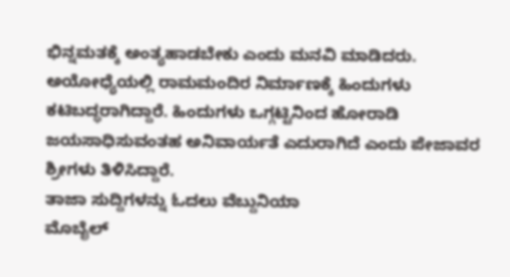ಭಿನ್ನಮತಕ್ಕೆ ಅಂತ್ಯಹಾಡಬೇಕು ಎಂದು ಮನವಿ ಮಾಡಿದರು.
ಅಯೋಧ್ಯೆಯಲ್ಲಿ ರಾಮಮಂದಿರ ನಿರ್ಮಾಣಕ್ಕೆ ಹಿಂದುಗಳು ಕಟಿಬದ್ಧರಾಗಿದ್ದಾರೆ. ಹಿಂದುಗಳು ಒಗ್ಗಟ್ಟಿನಿಂದ ಹೋರಾಡಿ ಜಯಸಾಧಿಸುವಂತಹ ಅನಿವಾರ್ಯತೆ ಎದುರಾಗಿದೆ ಎಂದು ಪೇಜಾವರ ಶ್ರೀಗಳು ತಿಳಿಸಿದ್ದಾರೆ.
ತಾಜಾ ಸುದ್ದಿಗಳನ್ನು ಓದಲು ವೆಬ್ದುನಿಯಾ
ಮೊಬೈಲ್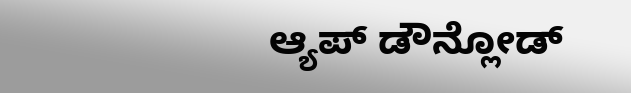ಆ್ಯಪ್ ಡೌನ್ಲೋಡ್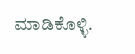ಮಾಡಿಕೊಳ್ಳಿ.